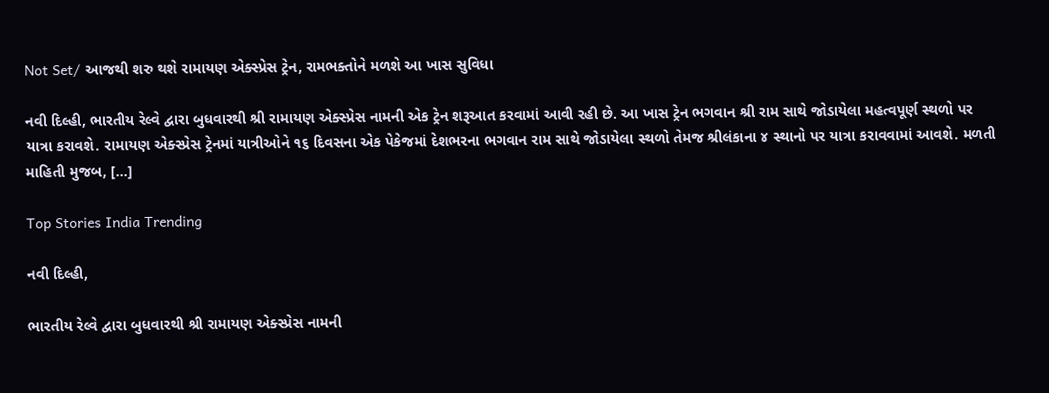Not Set/ આજથી શરુ થશે રામાયણ એક્સ્પ્રેસ ટ્રેન, રામભક્તોને મળશે આ ખાસ સુવિધા

નવી દિલ્હી, ભારતીય રેલ્વે દ્વારા બુધવારથી શ્રી રામાયણ એક્સ્પ્રેસ નામની એક ટ્રેન શરૂઆત કરવામાં આવી રહી છે. આ ખાસ ટ્રેન ભગવાન શ્રી રામ સાથે જોડાયેલા મહત્વપૂર્ણ સ્થળો પર યાત્રા કરાવશે. રામાયણ એક્સ્પ્રેસ ટ્રેનમાં યાત્રીઓને ૧૬ દિવસના એક પેકેજમાં દેશભરના ભગવાન રામ સાથે જોડાયેલા સ્થળો તેમજ શ્રીલંકાના ૪ સ્થાનો પર યાત્રા કરાવવામાં આવશે. મળતી માહિતી મુજબ, […]

Top Stories India Trending

નવી દિલ્હી,

ભારતીય રેલ્વે દ્વારા બુધવારથી શ્રી રામાયણ એક્સ્પ્રેસ નામની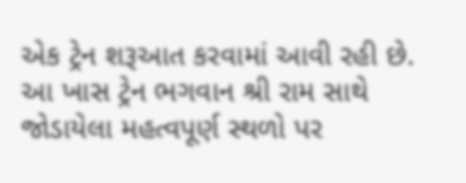એક ટ્રેન શરૂઆત કરવામાં આવી રહી છે. આ ખાસ ટ્રેન ભગવાન શ્રી રામ સાથે જોડાયેલા મહત્વપૂર્ણ સ્થળો પર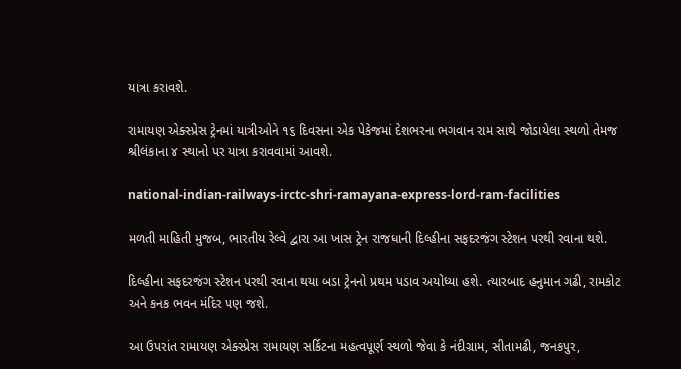યાત્રા કરાવશે.

રામાયણ એક્સ્પ્રેસ ટ્રેનમાં યાત્રીઓને ૧૬ દિવસના એક પેકેજમાં દેશભરના ભગવાન રામ સાથે જોડાયેલા સ્થળો તેમજ શ્રીલંકાના ૪ સ્થાનો પર યાત્રા કરાવવામાં આવશે.

national-indian-railways-irctc-shri-ramayana-express-lord-ram-facilities

મળતી માહિતી મુજબ, ભારતીય રેલ્વે દ્વારા આ ખાસ ટ્રેન રાજધાની દિલ્હીના સફદરજંગ સ્ટેશન પરથી રવાના થશે.

દિલ્હીના સફદરજંગ સ્ટેશન પરથી રવાના થયા બડા ટ્રેનનો પ્રથમ પડાવ અયોધ્યા હશે. ત્યારબાદ હનુમાન ગઢી, રામકોટ અને કનક ભવન મંદિર પણ જશે.

આ ઉપરાંત રામાયણ એક્સ્પ્રેસ રામાયણ સર્કિટના મહત્વપૂર્ણ સ્થળો જેવા કે નંદીગ્રામ, સીતામઢી, જનકપુર,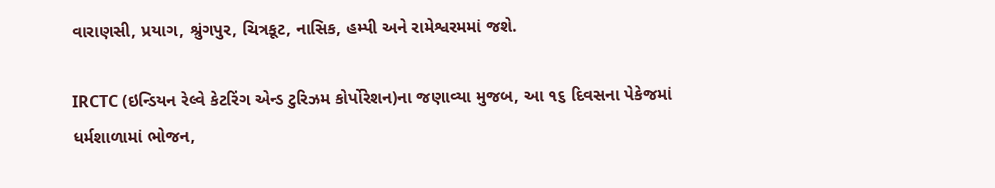વારાણસી, પ્રયાગ, શ્રુંગપુર, ચિત્રકૂટ, નાસિક, હમ્પી અને રામેશ્વરમમાં જશે.

IRCTC (ઇન્ડિયન રેલ્વે કેટરિંગ એન્ડ ટુરિઝમ કોર્પોરેશન)ના જણાવ્યા મુજબ, આ ૧૬ દિવસના પેકેજમાં ધર્મશાળામાં ભોજન,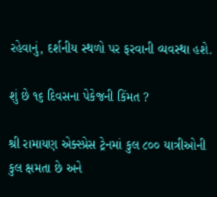રહેવાનું, દર્શનીય સ્થળો પર ફરવાની વ્યવસ્થા હશે.

શું છે ૧૬ દિવસના પેકેજની કિંમત ?

શ્રી રામાયણ એક્સ્પ્રેસ ટ્રેનમાં કુલ ૮૦૦ યાત્રીઓની કુલ ક્ષમતા છે અને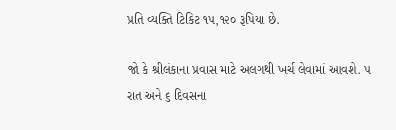પ્રતિ વ્યક્તિ ટિકિટ ૧૫,૧૨૦ રૂપિયા છે.

જો કે શ્રીલંકાના પ્રવાસ માટે અલગથી ખર્ચ લેવામાં આવશે. ૫ રાત અને ૬ દિવસના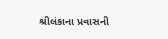શ્રીલંકાના પ્રવાસની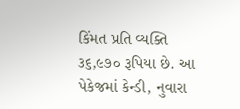કિંમત પ્રતિ વ્યક્તિ ૩૬,૯૭૦ રૂપિયા છે. આ પેકેજમાં કેન્ડી, નુવારા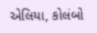એલિયા, કોલંબો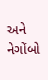અને નેગોંબો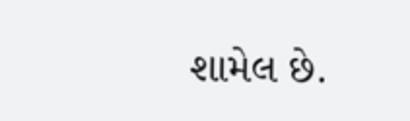શામેલ છે.